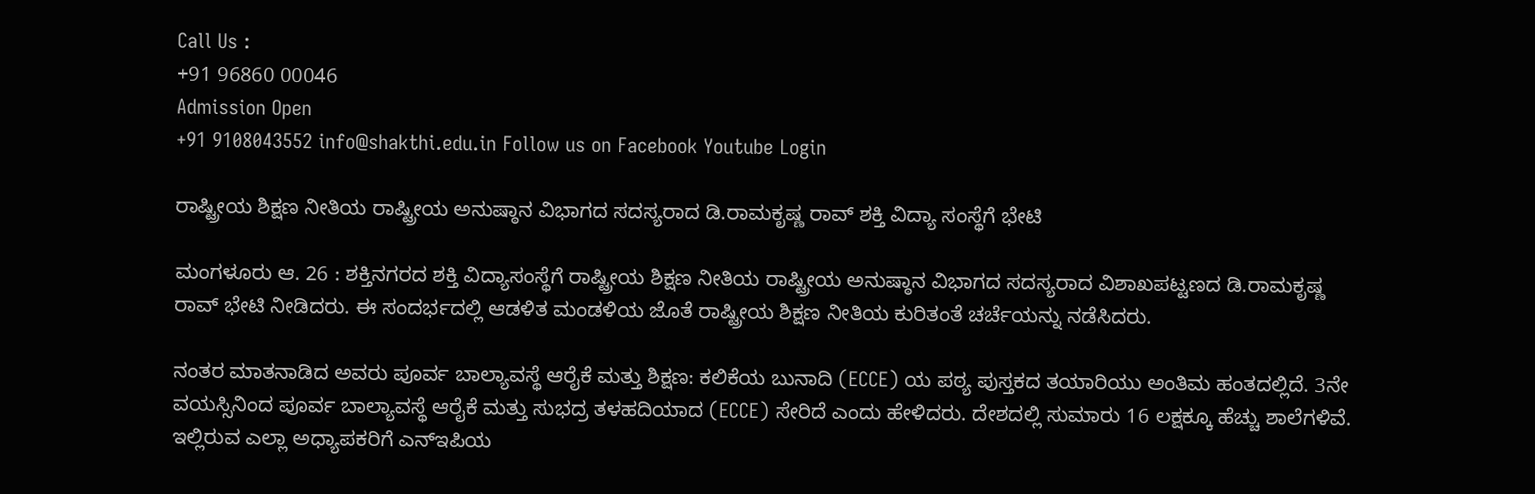Call Us :
+91 96860 00046
Admission Open
+91 9108043552 info@shakthi.edu.in Follow us on Facebook Youtube Login

ರಾಷ್ಟ್ರೀಯ ಶಿಕ್ಷಣ ನೀತಿಯ ರಾಷ್ಟ್ರೀಯ ಅನುಷ್ಠಾನ ವಿಭಾಗದ ಸದಸ್ಯರಾದ ಡಿ.ರಾಮಕೃಷ್ಣ ರಾವ್ ಶಕ್ತಿ ವಿದ್ಯಾ ಸಂಸ್ಥೆಗೆ ಭೇಟಿ

ಮಂಗಳೂರು ಆ. 26 : ಶಕ್ತಿನಗರದ ಶಕ್ತಿ ವಿದ್ಯಾಸಂಸ್ಥೆಗೆ ರಾಷ್ಟ್ರೀಯ ಶಿಕ್ಷಣ ನೀತಿಯ ರಾಷ್ಟ್ರೀಯ ಅನುಷ್ಠಾನ ವಿಭಾಗದ ಸದಸ್ಯರಾದ ವಿಶಾಖಪಟ್ಟಣದ ಡಿ.ರಾಮಕೃಷ್ಣ ರಾವ್ ಭೇಟಿ ನೀಡಿದರು. ಈ ಸಂದರ್ಭದಲ್ಲಿ ಆಡಳಿತ ಮಂಡಳಿಯ ಜೊತೆ ರಾಷ್ಟ್ರೀಯ ಶಿಕ್ಷಣ ನೀತಿಯ ಕುರಿತಂತೆ ಚರ್ಚೆಯನ್ನು ನಡೆಸಿದರು.

ನಂತರ ಮಾತನಾಡಿದ ಅವರು ಪೂರ್ವ ಬಾಲ್ಯಾವಸ್ಥೆ ಆರೈಕೆ ಮತ್ತು ಶಿಕ್ಷಣ: ಕಲಿಕೆಯ ಬುನಾದಿ (ECCE) ಯ ಪಠ್ಯ ಪುಸ್ತಕದ ತಯಾರಿಯು ಅಂತಿಮ ಹಂತದಲ್ಲಿದೆ. 3ನೇ ವಯಸ್ಸಿನಿಂದ ಪೂರ್ವ ಬಾಲ್ಯಾವಸ್ಥೆ ಆರೈಕೆ ಮತ್ತು ಸುಭದ್ರ ತಳಹದಿಯಾದ (ECCE) ಸೇರಿದೆ ಎಂದು ಹೇಳಿದರು. ದೇಶದಲ್ಲಿ ಸುಮಾರು 16 ಲಕ್ಷಕ್ಕೂ ಹೆಚ್ಚು ಶಾಲೆಗಳಿವೆ. ಇಲ್ಲಿರುವ ಎಲ್ಲಾ ಅಧ್ಯಾಪಕರಿಗೆ ಎನ್‌ಇಪಿಯ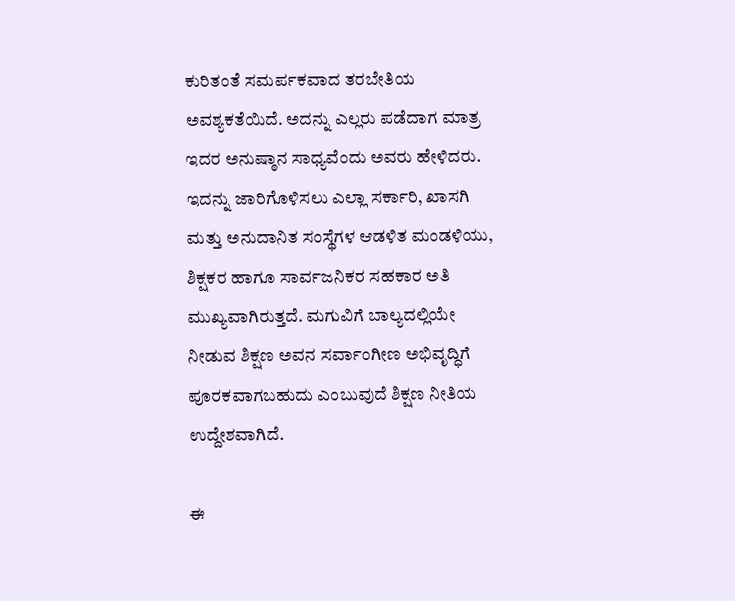ಕುರಿತಂತೆ ಸಮರ್ಪಕವಾದ ತರಬೇತಿಯ ಅವಶ್ಯಕತೆಯಿದೆ. ಅದನ್ನು ಎಲ್ಲರು ಪಡೆದಾಗ ಮಾತ್ರ ಇದರ ಅನುಷ್ಠಾನ ಸಾಧ್ಯವೆಂದು ಅವರು ಹೇಳಿದರು. ಇದನ್ನು ಜಾರಿಗೊಳಿಸಲು ಎಲ್ಲಾ ಸರ್ಕಾರಿ, ಖಾಸಗಿ ಮತ್ತು ಅನುದಾನಿತ ಸಂಸ್ಥೆಗಳ ಆಡಳಿತ ಮಂಡಳಿಯು, ಶಿಕ್ಷಕರ ಹಾಗೂ ಸಾರ್ವಜನಿಕರ ಸಹಕಾರ ಅತಿ ಮುಖ್ಯವಾಗಿರುತ್ತದೆ. ಮಗುವಿಗೆ ಬಾಲ್ಯದಲ್ಲಿಯೇ ನೀಡುವ ಶಿಕ್ಷಣ ಅವನ ಸರ್ವಾಂಗೀಣ ಅಭಿವೃದ್ಧಿಗೆ ಪೂರಕವಾಗಬಹುದು ಎಂಬುವುದೆ ಶಿಕ್ಷಣ ನೀತಿಯ ಉದ್ದೇಶವಾಗಿದೆ.

ಈ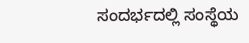ಸಂದರ್ಭದಲ್ಲಿ ಸಂಸ್ಥೆಯ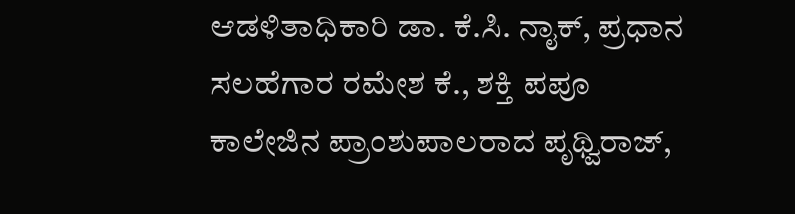ಆಡಳಿತಾಧಿಕಾರಿ ಡಾ. ಕೆ.ಸಿ. ನಾೖಕ್‌, ಪ್ರಧಾನ ಸಲಹೆಗಾರ ರಮೇಶ ಕೆ., ಶಕ್ತಿ ಪಪೂ ಕಾಲೇಜಿನ ಪ್ರಾಂಶುಪಾಲರಾದ ಪೃಥ್ವಿರಾಜ್,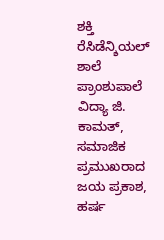ಶಕ್ತಿ ರೆಸಿಡೆನ್ಶಿಯಲ್ ಶಾಲೆ ಪ್ರಾಂಶುಪಾಲೆ ವಿದ್ಯಾ ಜಿ. ಕಾಮತ್, ಸಮಾಜಿಕ ಪ್ರಮುಖರಾದ ಜಯ ಪ್ರಕಾಶ, ಹರ್ಷ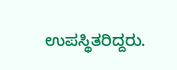ಉಪಸ್ಥಿತರಿದ್ದರು.